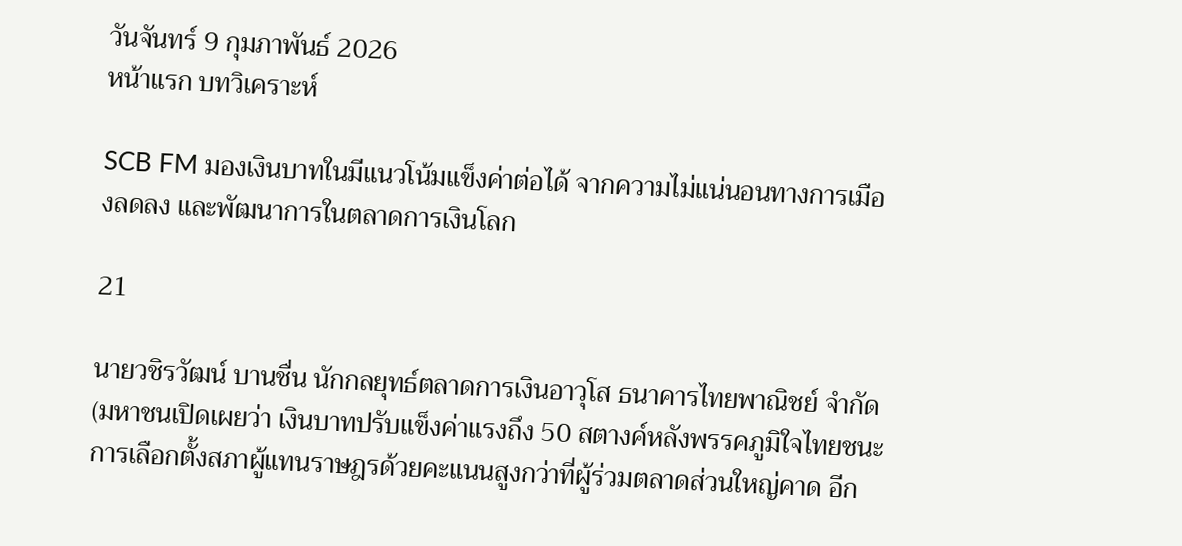วันจันทร์ 9 กุมภาพันธ์ 2026
หน้าแรก บทวิเคราะห์

SCB FM มองเงินบาทในมีแนวโน้มแข็งค่าต่อได้ จากความไม่แน่นอนทางการเมืองลดลง และพัฒนาการในตลาดการเงินโลก

21

นายวชิรวัฒน์ บานชื่น นักกลยุทธ์ตลาดการเงินอาวุโส ธนาคารไทยพาณิชย์ จำกัด (มหาชนเปิดเผยว่า เงินบาทปรับแข็งค่าแรงถึง 50 สตางค์หลังพรรคภูมิใจไทยชนะการเลือกตั้งสภาผู้แทนราษฎรด้วยคะแนนสูงกว่าที่ผู้ร่วมตลาดส่วนใหญ่คาด อีก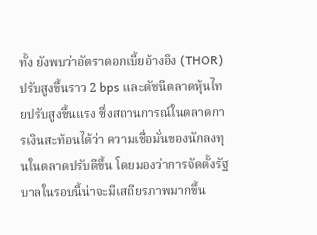ทั้ง ยังพบว่าอัตราดอกเบี้ยอ้างอิง (THOR) ปรับสูงขึ้นราว 2 bps และดัชนีตลาดหุ้นไทยปรับสูงขึ้นแรง ซึ่งสถานการณ์ในตลาดการเงินสะท้อนได้ว่า ความเชื่อมั่นของนักลงทุนในตลาดปรับดีขึ้น โดยมองว่าการจัดตั้งรัฐบาลในรอบนี้น่าจะมีเสถียรภาพมากขึ้น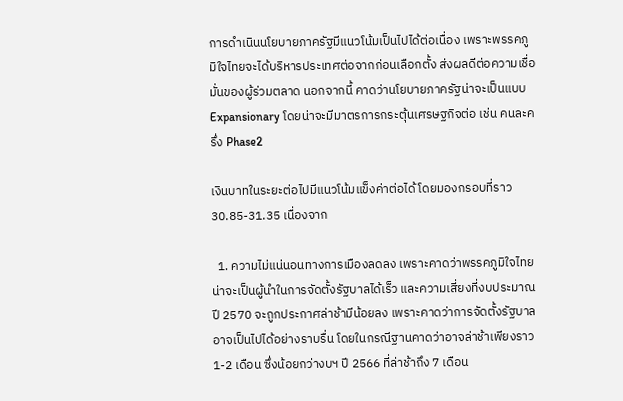การดำเนินนโยบายภาครัฐมีแนวโน้มเป็นไปได้ต่อเนื่อง เพราะพรรคภูมิใจไทยจะได้บริหารประเทศต่อจากก่อนเลือกตั้ง ส่งผลดีต่อความเชื่อมั่นของผู้ร่วมตลาด นอกจากนี้ คาดว่านโยบายภาครัฐน่าจะเป็นแบบ Expansionary โดยน่าจะมีมาตรการกระตุ้นเศรษฐกิจต่อ เช่น คนละครึ่ง Phase2

เงินบาทในระยะต่อไปมีแนวโน้มแข็งค่าต่อได้ โดยมองกรอบที่ราว 30.85-31.35 เนื่องจาก

  1. ความไม่แน่นอนทางการเมืองลดลง เพราะคาดว่าพรรคภูมิใจไทยน่าจะเป็นผู้นำในการจัดตั้งรัฐบาลได้เร็ว และความเสี่ยงที่งบประมาณปี 2570 จะถูกประกาศล่าช้ามีน้อยลง เพราะคาดว่าการจัดตั้งรัฐบาลอาจเป็นไปได้อย่างราบรื่น โดยในกรณีฐานคาดว่าอาจล่าช้าเพียงราว 1-2 เดือน ซึ่งน้อยกว่างบฯ ปี 2566 ที่ล่าช้าถึง 7 เดือน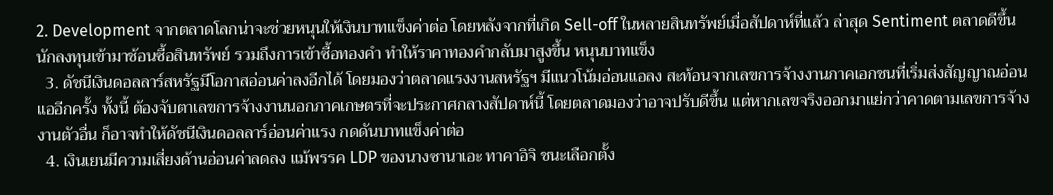2. Development จากตลาดโลกน่าจะช่วยหนุนให้เงินบาทแข็งค่าต่อ โดยหลังจากที่เกิด Sell-off ในหลายสินทรัพย์เมื่อสัปดาห์ที่แล้ว ล่าสุด Sentiment ตลาดดีขึ้น นักลงทุนเข้ามาช้อนซื้อสินทรัพย์ รวมถึงการเข้าซื้อทองคำ ทำให้ราคาทองคำกลับมาสูงขึ้น หนุนบาทแข็ง
  3. ดัชนีเงินดอลลาร์สหรัฐมีโอกาสอ่อนค่าลงอีกได้ โดยมองว่าตลาดแรงงานสหรัฐฯ มีแนวโน้มอ่อนแอลง สะท้อนจากเลขการจ้างงานภาคเอกชนที่เริ่มส่งสัญญาณอ่อนแออีกครั้ง ทั้งนี้ ต้องจับตาเลขการจ้างงานนอกภาคเกษตรที่จะประกาศกลางสัปดาห์นี้ โดยตลาดมองว่าอาจปรับดีขึ้น แต่หากเลขจริงออกมาแย่กว่าคาดตามเลขการจ้างงานตัวอื่น ก็อาจทำให้ดัชนีเงินดอลลาร์อ่อนค่าแรง กดดันบาทแข็งค่าต่อ
  4. เงินเยนมีความเสี่ยงด้านอ่อนค่าลดลง แม้พรรค LDP ของนางซานาเอะ ทาคาอิจิ ชนะเลือกตั้ง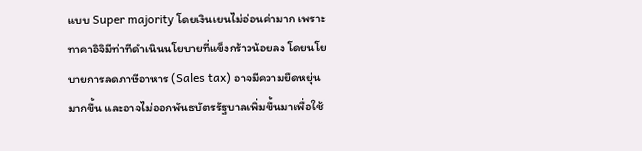แบบ Super majority โดยเงินเยนไม่อ่อนค่ามาก เพราะทาคาอิจิมีท่าทีดำเนินนโยบายที่แข็งกร้าวน้อยลง โดยนโยบายการลดภาษีอาหาร (Sales tax) อาจมีความยืดหยุ่นมากขึ้น และอาจไม่ออกพันธบัตรรัฐบาลเพิ่มขึ้นมาเพื่อใช้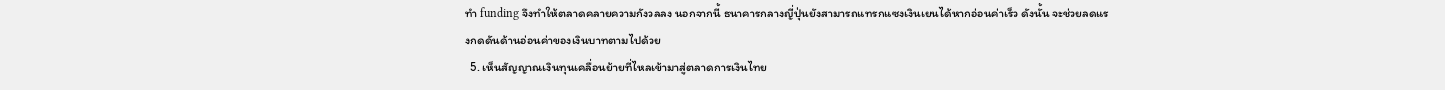ทำ funding จึงทำให้ตลาดคลายความกังวลลง นอกจากนี้ ธนาคารกลางญี่ปุ่นยังสามารถแทรกแซงเงินเยนได้หากอ่อนค่าเร็ว ดังนั้น จะช่วยลดแรงกดดันด้านอ่อนค่าของเงินบาทตามไปด้วย
  5. เห็นสัญญาณเงินทุนเคลื่อนย้ายที่ไหลเข้ามาสู่ตลาดการเงินไทย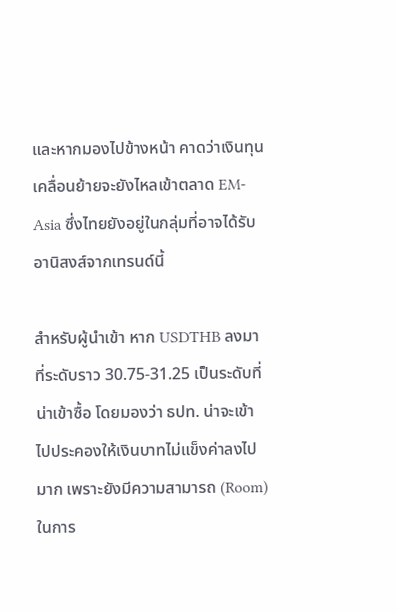และหากมองไปข้างหน้า คาดว่าเงินทุนเคลื่อนย้ายจะยังไหลเข้าตลาด EM-Asia ซึ่งไทยยังอยู่ในกลุ่มที่อาจได้รับอานิสงส์จากเทรนด์นี้

สำหรับผู้นำเข้า หาก USDTHB ลงมาที่ระดับราว 30.75-31.25 เป็นระดับที่น่าเข้าซื้อ โดยมองว่า ธปท. น่าจะเข้าไปประคองให้เงินบาทไม่แข็งค่าลงไปมาก เพราะยังมีความสามารถ (Room) ในการ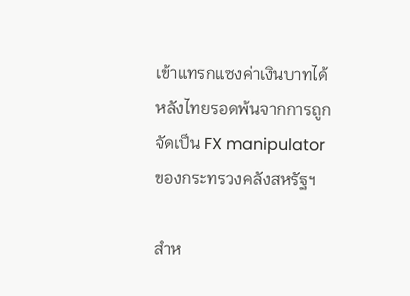เข้าแทรกแซงค่าเงินบาทได้ หลังไทยรอดพ้นจากการถูกจัดเป็น FX manipulator ของกระทรวงคลังสหรัฐฯ

สำห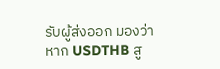รับผู้ส่งออก มองว่าหาก USDTHB สู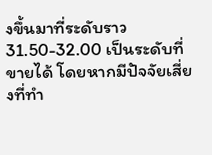งขึ้นมาที่ระดับราว 31.50-32.00 เป็นระดับที่ขายได้ โดยหากมีปัจจัยเสี่ยงที่ทำ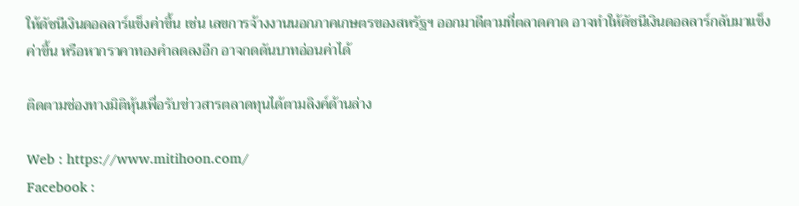ให้ดัชนีเงินดอลลาร์แข็งค่าขึ้น เช่น เลขการจ้างงานนอกภาคเกษตรของสหรัฐฯ ออกมาดีตามที่ตลาดคาด อาจทำให้ดัชนีเงินดอลลาร์กลับมาแข็งค่าขึ้น หรือหากราคาทองคำลดลงอีก อาจกดดันบาทอ่อนค่าได้

ติดตามช่องทางมิติหุ้นเพื่อรับข่าวสารตลาดทุนได้ตามลิงค์ด้านล่าง

Web : https://www.mitihoon.com/
Facebook :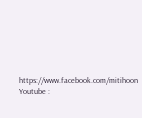https://www.facebook.com/mitihoon
Youtube :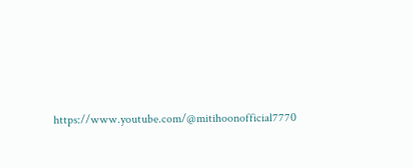https://www.youtube.com/@mitihoonofficial7770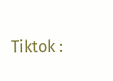Tiktok :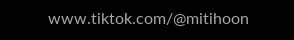www.tiktok.com/@mitihoon